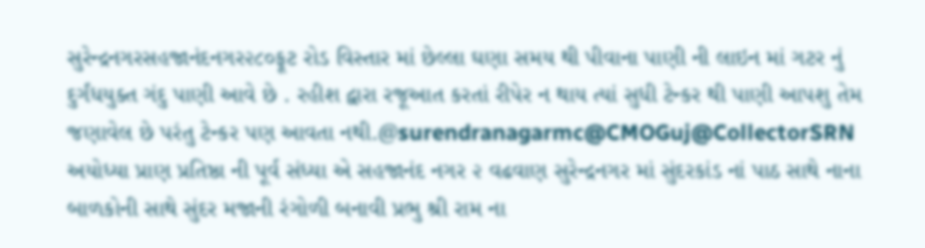સુરેન્દ્રનગરસહજાનંદનગર૨૮૦ફૂટ રોડ વિસ્તાર માં છેલ્લા ઘણા સમય થી પીવાના પાણી ની લાઇન માં ગટર નું દુર્ગંધયુક્ત ગંદુ પાણી આવે છે . રહીશ દ્વારા રજૂઆત કરતાં રીપેર ન થાય ત્યાં સુધી ટેન્કર થી પાણી આપશુ તેમ જણાવેલ છે પરંતુ ટેન્કર પણ આવતા નથી.@surendranagarmc@CMOGuj@CollectorSRN
અયોધ્યા પ્રાણ પ્રતિષ્ઠા ની પૂર્વ સંધ્યા એ સહજાનંદ નગર ૨ વઢવાણ સુરેન્દ્રનગર માં સુંદરકાંડ નાં પાઠ સાથે નાના બાળકોની સાથે સુંદર મજાની રંગોળી બનાવી પ્રભુ શ્રી રામ ના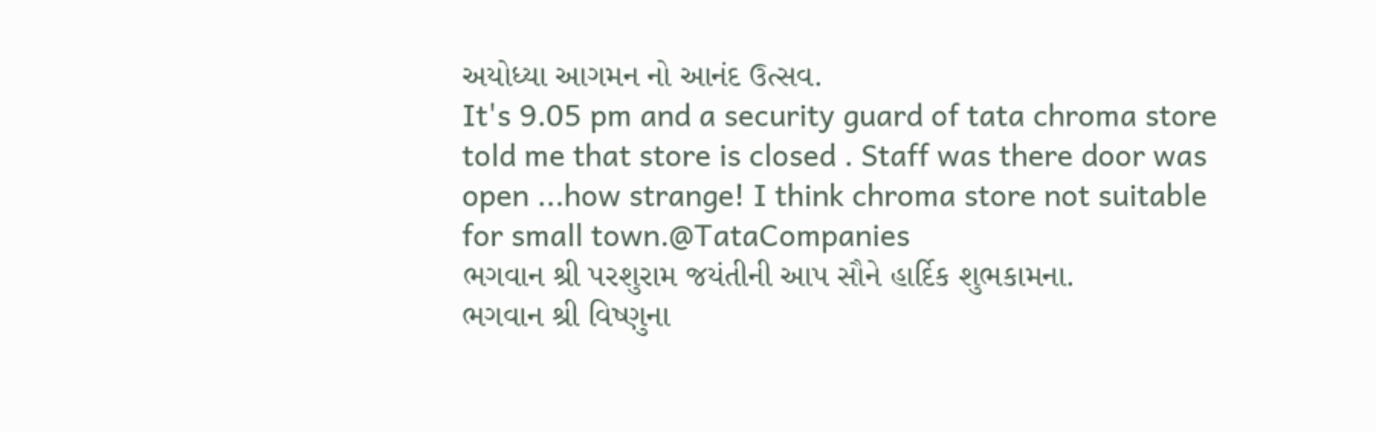અયોધ્યા આગમન નો આનંદ ઉત્સવ.
It's 9.05 pm and a security guard of tata chroma store told me that store is closed . Staff was there door was open ...how strange! I think chroma store not suitable for small town.@TataCompanies
ભગવાન શ્રી પરશુરામ જયંતીની આપ સૌને હાર્દિક શુભકામના.
ભગવાન શ્રી વિષ્ણુના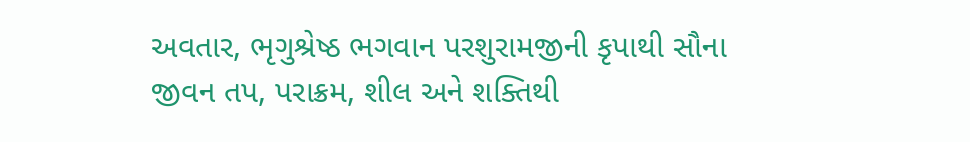અવતાર, ભૃગુશ્રેષ્ઠ ભગવાન પરશુરામજીની કૃપાથી સૌના જીવન તપ, પરાક્રમ, શીલ અને શક્તિથી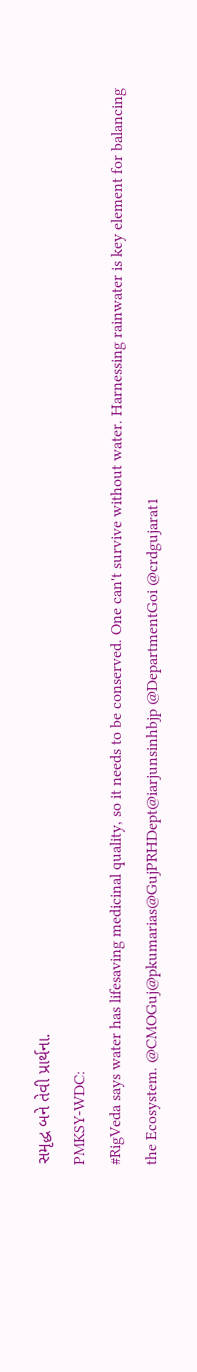સમૃદ્ધ બને તેવી પ્રાર્થના.
PMKSY-WDC:
#RigVeda says water has lifesaving medicinal quality, so it needs to be conserved. One can't survive without water. Harnessing rainwater is key element for balancing the Ecosystem. @CMOGuj@pkumarias@GujPRHDept@iarjunsinhbjp @DepartmentGoi @crdgujarat1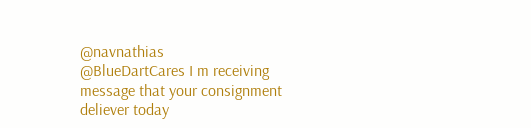@navnathias
@BlueDartCares I m receiving message that your consignment deliever today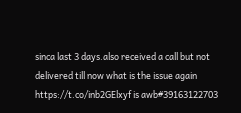sinca last 3 days.also received a call but not delivered till now what is the issue again https://t.co/inb2GElxyf is awb#39163122703